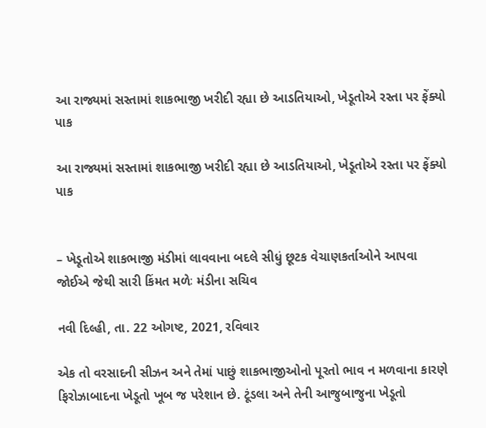આ રાજ્યમાં સસ્તામાં શાકભાજી ખરીદી રહ્યા છે આડતિયાઓ, ખેડૂતોએ રસ્તા પર ફેંક્યો પાક

આ રાજ્યમાં સસ્તામાં શાકભાજી ખરીદી રહ્યા છે આડતિયાઓ, ખેડૂતોએ રસ્તા પર ફેંક્યો પાક


– ખેડૂતોએ શાકભાજી મંડીમાં લાવવાના બદલે સીધું છૂટક વેચાણકર્તાઓને આપવા જોઈએ જેથી સારી કિંમત મળેઃ મંડીના સચિવ

નવી દિલ્હી, તા. 22 ઓગષ્ટ, 2021, રવિવાર

એક તો વરસાદની સીઝન અને તેમાં પાછું શાકભાજીઓનો પૂરતો ભાવ ન મળવાના કારણે ફિરોઝાબાદના ખેડૂતો ખૂબ જ પરેશાન છે. ટૂંડલા અને તેની આજુબાજુના ખેડૂતો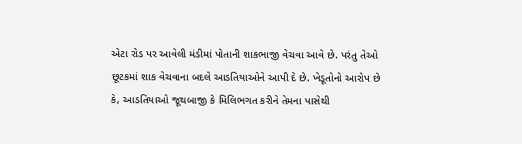એટા રોડ પર આવેલી મંડીમાં પોતાની શાકભાજી વેચવા આવે છે. પરંતુ તેઓ છૂટકમાં શાક વેચવાના બદલે આડતિયાઓને આપી દે છે. ખેડૂતોનો આરોપ છે કે, આડતિયાઓ જૂથબાજી કે મિલિભગત કરીને તેમના પાસેથી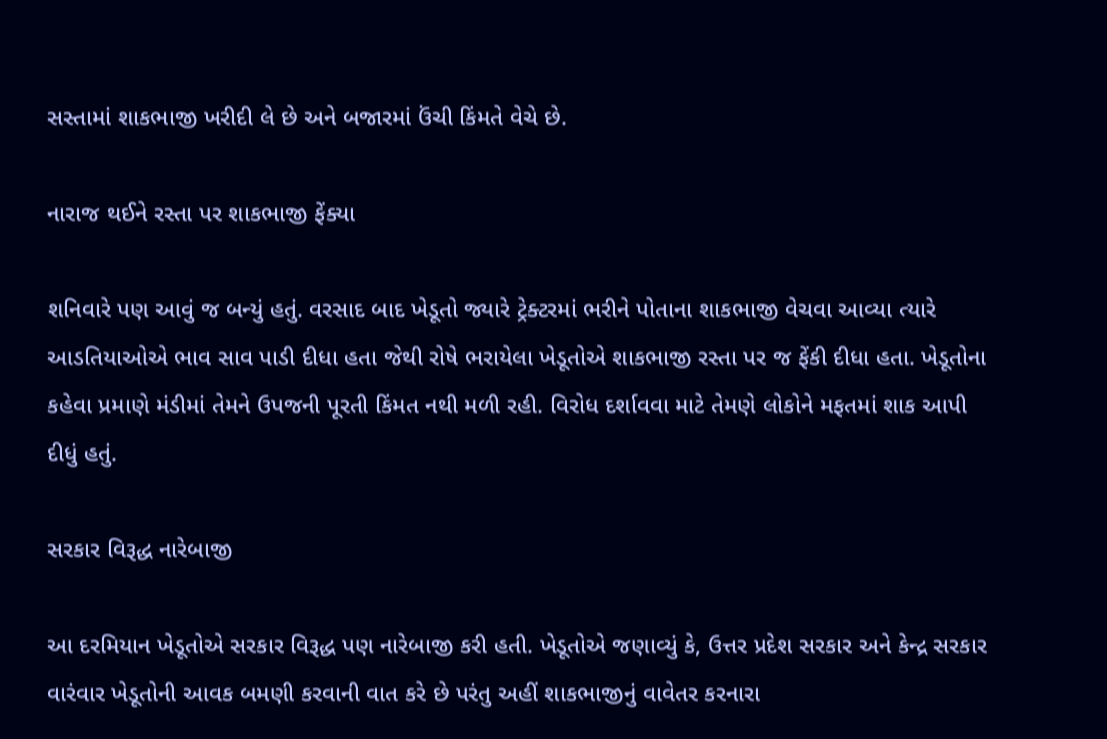સસ્તામાં શાકભાજી ખરીદી લે છે અને બજારમાં ઉંચી કિંમતે વેચે છે.

નારાજ થઈને રસ્તા પર શાકભાજી ફેંક્યા

શનિવારે પણ આવું જ બન્યું હતું. વરસાદ બાદ ખેડૂતો જ્યારે ટ્રેક્ટરમાં ભરીને પોતાના શાકભાજી વેચવા આવ્યા ત્યારે આડતિયાઓએ ભાવ સાવ પાડી દીધા હતા જેથી રોષે ભરાયેલા ખેડૂતોએ શાકભાજી રસ્તા પર જ ફેંકી દીધા હતા. ખેડૂતોના કહેવા પ્રમાણે મંડીમાં તેમને ઉપજની પૂરતી કિંમત નથી મળી રહી. વિરોધ દર્શાવવા માટે તેમણે લોકોને મફતમાં શાક આપી દીધું હતું.

સરકાર વિરૂદ્ધ નારેબાજી

આ દરમિયાન ખેડૂતોએ સરકાર વિરૂદ્ધ પણ નારેબાજી કરી હતી. ખેડૂતોએ જણાવ્યું કે, ઉત્તર પ્રદેશ સરકાર અને કેન્દ્ર સરકાર વારંવાર ખેડૂતોની આવક બમણી કરવાની વાત કરે છે પરંતુ અહીં શાકભાજીનું વાવેતર કરનારા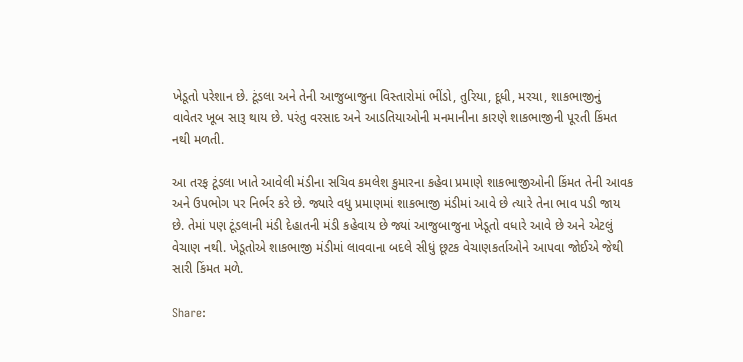ખેડૂતો પરેશાન છે. ટૂંડલા અને તેની આજુબાજુના વિસ્તારોમાં ભીંડો, તુરિયા, દૂધી, મરચા, શાકભાજીનું વાવેતર ખૂબ સારૂ થાય છે. પરંતુ વરસાદ અને આડતિયાઓની મનમાનીના કારણે શાકભાજીની પૂરતી કિંમત નથી મળતી.

આ તરફ ટૂંડલા ખાતે આવેલી મંડીના સચિવ કમલેશ કુમારના કહેવા પ્રમાણે શાકભાજીઓની કિંમત તેની આવક અને ઉપભોગ પર નિર્ભર કરે છે. જ્યારે વધુ પ્રમાણમાં શાકભાજી મંડીમાં આવે છે ત્યારે તેના ભાવ પડી જાય છે. તેમાં પણ ટૂંડલાની મંડી દેહાતની મંડી કહેવાય છે જ્યાં આજુબાજુના ખેડૂતો વધારે આવે છે અને એટલું વેચાણ નથી. ખેડૂતોએ શાકભાજી મંડીમાં લાવવાના બદલે સીધું છૂટક વેચાણકર્તાઓને આપવા જોઈએ જેથી સારી કિંમત મળે.

Share: